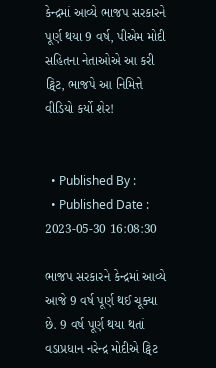કેન્દ્રમાં આવ્યે ભાજપ સરકારને પૂર્ણ થયા 9 વર્ષ, પીએમ મોદી સહિતના નેતાઓએ આ કરી ટ્વિટ, ભાજપે આ નિમિત્તે વીડિયો કર્યો શેર!


  • Published By :
  • Published Date : 2023-05-30 16:08:30

ભાજપ સરકારને કેન્દ્રમાં આવ્યે આજે 9 વર્ષ પૂર્ણ થઈ ચૂક્યા છે. 9 વર્ષ પૂર્ણ થયા થતાં વડાપ્રધાન નરેન્દ્ર મોદીએ ટ્વિટ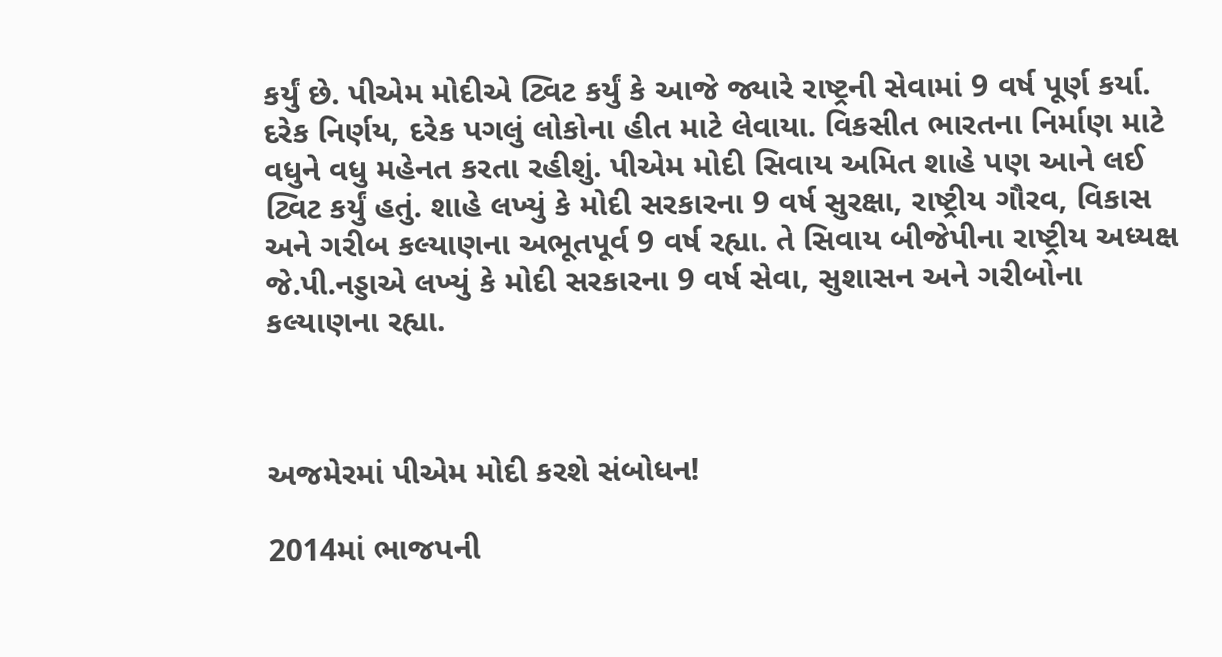કર્યું છે. પીએમ મોદીએ ટ્વિટ કર્યું કે આજે જ્યારે રાષ્ટ્રની સેવામાં 9 વર્ષ પૂર્ણ કર્યા. દરેક નિર્ણય, દરેક પગલું લોકોના હીત માટે લેવાયા. વિકસીત ભારતના નિર્માણ માટે વધુને વધુ મહેનત કરતા રહીશું. પીએમ મોદી સિવાય અમિત શાહે પણ આને લઈ ટ્વિટ કર્યું હતું. શાહે લખ્યું કે મોદી સરકારના 9 વર્ષ સુરક્ષા, રાષ્ટ્રીય ગૌરવ, વિકાસ અને ગરીબ કલ્યાણના અભૂતપૂર્વ 9 વર્ષ રહ્યા. તે સિવાય બીજેપીના રાષ્ટ્રીય અધ્યક્ષ જે.પી.નડ્ડાએ લખ્યું કે મોદી સરકારના 9 વર્ષ સેવા, સુશાસન અને ગરીબોના કલ્યાણના રહ્યા.



અજમેરમાં પીએમ મોદી કરશે સંબોધન!

2014માં ભાજપની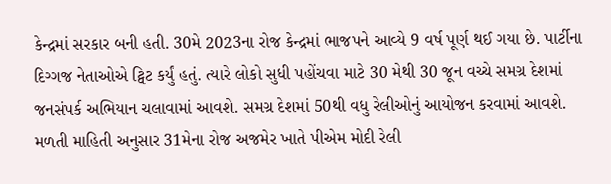કેન્દ્રમાં સરકાર બની હતી. 30મે 2023ના રોજ કેન્દ્રમાં ભાજપને આવ્યે 9 વર્ષ પૂર્ણ થઈ ગયા છે. પાર્ટીના દિગ્ગજ નેતાઓએ ટ્વિટ કર્યું હતું. ત્યારે લોકો સુધી પહોંચવા માટે 30 મેથી 30 જૂન વચ્ચે સમગ્ર દેશમાં જનસંપર્ક અભિયાન ચલાવામાં આવશે. સમગ્ર દેશમાં 50થી વધુ રેલીઓનું આયોજન કરવામાં આવશે. મળતી માહિતી અનુસાર 31મેના રોજ અજમેર ખાતે પીએમ મોદી રેલી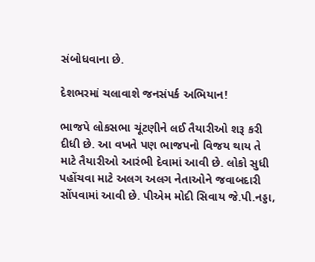સંબોધવાના છે.

દેશભરમાં ચલાવાશે જનસંપર્ક અભિયાન!

ભાજપે લોકસભા ચૂંટણીને લઈ તૈયારીઓ શરૂ કરી દીધી છે. આ વખતે પણ ભાજપનો વિજય થાય તે માટે તૈયારીઓ આરંભી દેવામાં આવી છે. લોકો સુધી પહોંચવા માટે અલગ અલગ નેતાઓને જવાબદારી સોંપવામાં આવી છે. પીએમ મોદી સિવાય જે.પી.નડ્ડા,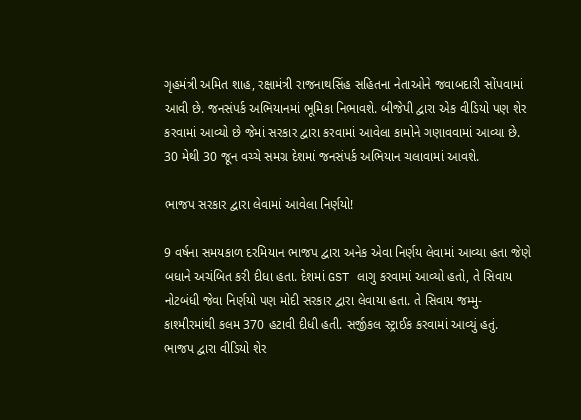ગૃહમંત્રી અમિત શાહ, રક્ષામંત્રી રાજનાથસિંહ સહિતના નેતાઓને જવાબદારી સોંપવામાં  આવી છે. જનસંપર્ક અભિયાનમાં ભૂમિકા નિભાવશે. બીજેપી દ્વારા એક વીડિયો પણ શેર કરવામાં આવ્યો છે જેમાં સરકાર દ્વારા કરવામાં આવેલા કામોને ગણાવવામાં આવ્યા છે. 30 મેથી 30 જૂન વચ્ચે સમગ્ર દેશમાં જનસંપર્ક અભિયાન ચલાવામાં આવશે.

ભાજપ સરકાર દ્વારા લેવામાં આવેલા નિર્ણયો!

9 વર્ષના સમયકાળ દરમિયાન ભાજપ દ્વારા અનેક એવા નિર્ણય લેવામાં આવ્યા હતા જેણે બધાને અચંબિત કરી દીધા હતા. દેશમાં GST લાગુ કરવામાં આવ્યો હતો, તે સિવાય નોટબંધી જેવા નિર્ણયો પણ મોદી સરકાર દ્વારા લેવાયા હતા. તે સિવાય જમ્મુ-કાશ્મીરમાંથી કલમ 370 હટાવી દીધી હતી. સર્જીકલ સ્ટ્રાઈક કરવામાં આવ્યું હતું. ભાજપ દ્વારા વીડિયો શેર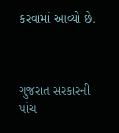કરવામાં આવ્યો છે.



ગુજરાત સરકારની પાંચ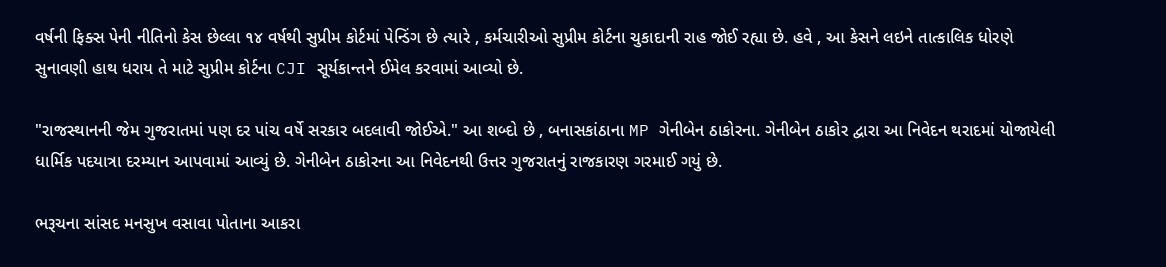વર્ષની ફિક્સ પેની નીતિનો કેસ છેલ્લા ૧૪ વર્ષથી સુપ્રીમ કોર્ટમાં પેન્ડિંગ છે ત્યારે , કર્મચારીઓ સુપ્રીમ કોર્ટના ચુકાદાની રાહ જોઈ રહ્યા છે. હવે , આ કેસને લઇને તાત્કાલિક ધોરણે સુનાવણી હાથ ધરાય તે માટે સુપ્રીમ કોર્ટના CJI સૂર્યકાન્તને ઈમેલ કરવામાં આવ્યો છે.

"રાજસ્થાનની જેમ ગુજરાતમાં પણ દર પાંચ વર્ષે સરકાર બદલાવી જોઈએ." આ શબ્દો છે , બનાસકાંઠાના MP ગેનીબેન ઠાકોરના. ગેનીબેન ઠાકોર દ્વારા આ નિવેદન થરાદમાં યોજાયેલી ધાર્મિક પદયાત્રા દરમ્યાન આપવામાં આવ્યું છે. ગેનીબેન ઠાકોરના આ નિવેદનથી ઉત્તર ગુજરાતનું રાજકારણ ગરમાઈ ગયું છે.

ભરૂચના સાંસદ મનસુખ વસાવા પોતાના આકરા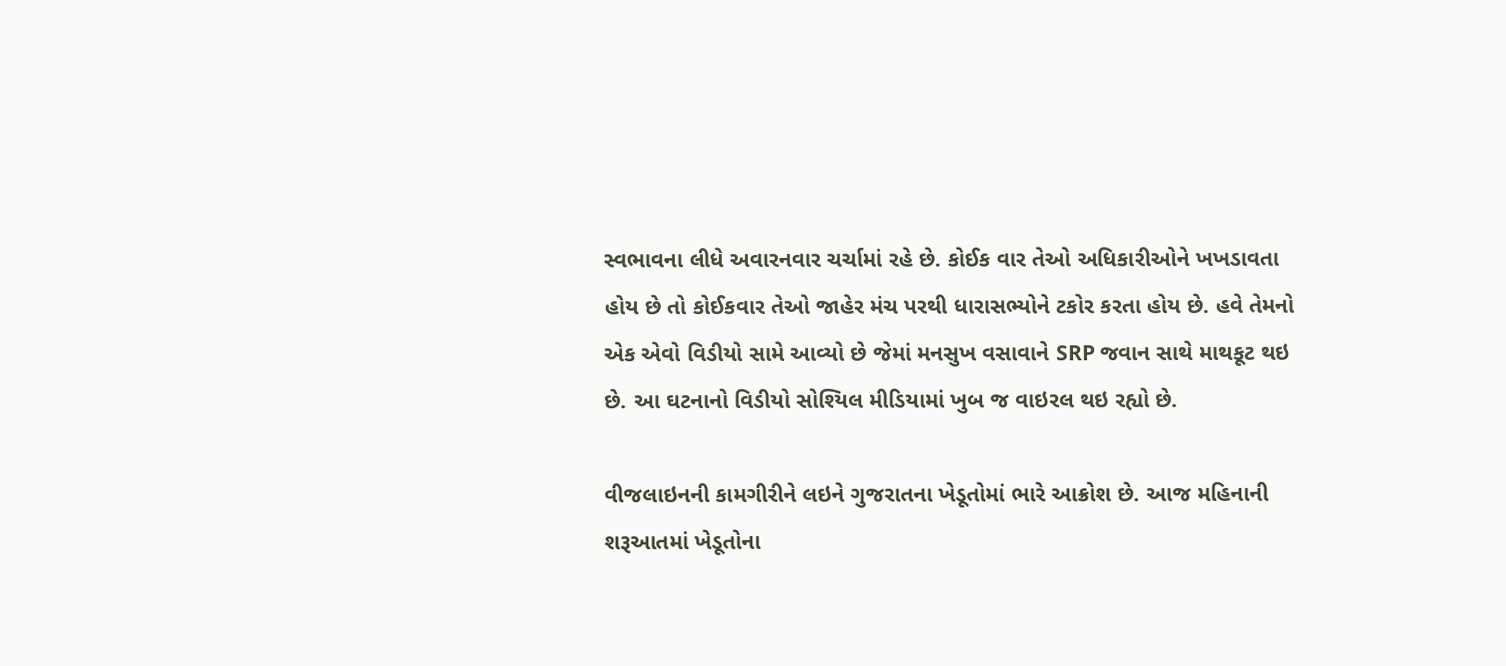સ્વભાવના લીધે અવારનવાર ચર્ચામાં રહે છે. કોઈક વાર તેઓ અધિકારીઓને ખખડાવતા હોય છે તો કોઈકવાર તેઓ જાહેર મંચ પરથી ધારાસભ્યોને ટકોર કરતા હોય છે. હવે તેમનો એક એવો વિડીયો સામે આવ્યો છે જેમાં મનસુખ વસાવાને SRP જવાન સાથે માથકૂટ થઇ છે. આ ઘટનાનો વિડીયો સોશ્યિલ મીડિયામાં ખુબ જ વાઇરલ થઇ રહ્યો છે.

વીજલાઇનની કામગીરીને લઇને ગુજરાતના ખેડૂતોમાં ભારે આક્રોશ છે. આજ મહિનાની શરૂઆતમાં ખેડૂતોના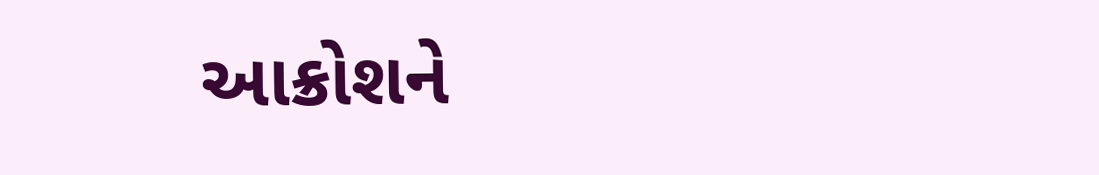આક્રોશને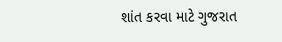શાંત કરવા માટે ગુજરાત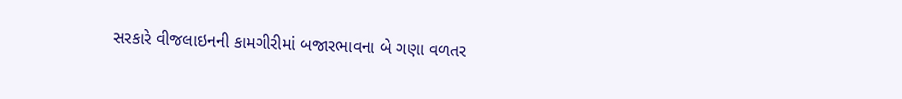સરકારે વીજલાઇનની કામગીરીમાં બજારભાવના બે ગણા વળતર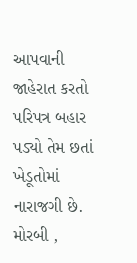આપવાની જાહેરાત કરતો પરિપત્ર બહાર પડ્યો તેમ છતાં ખેડૂતોમાં નારાજગી છે. મોરબી ,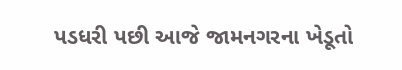પડધરી પછી આજે જામનગરના ખેડૂતો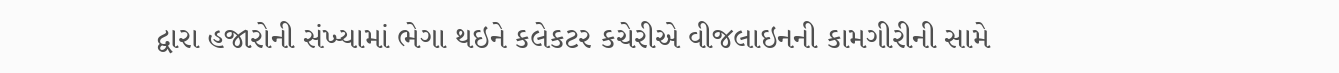દ્વારા હજારોની સંખ્યામાં ભેગા થઇને કલેકટર કચેરીએ વીજલાઇનની કામગીરીની સામે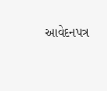આવેદનપત્ર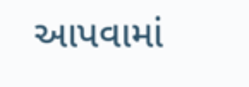આપવામાં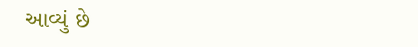આવ્યું છે